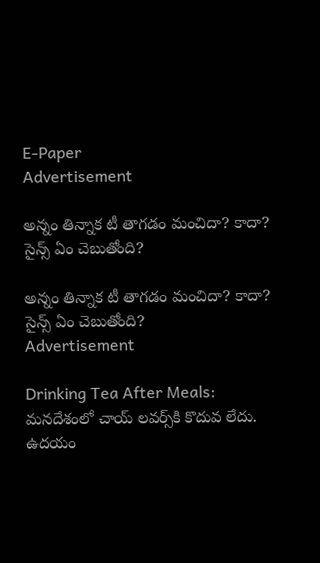E-Paper
Advertisement

అన్నం తిన్నాక టీ తాగడం మంచిదా? కాదా? సైన్స్ ఏం చెబుతోంది?

అన్నం తిన్నాక టీ తాగడం మంచిదా? కాదా? సైన్స్ ఏం చెబుతోంది?
Advertisement

Drinking Tea After Meals: మనదేశంలో చాయ్ లవర్స్‌కి కొదువ లేదు. ఉదయం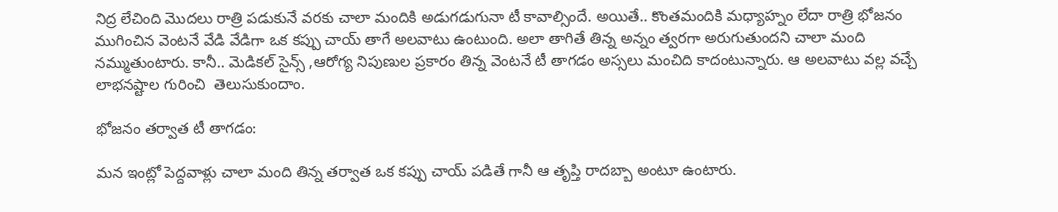నిద్ర లేచింది మొదలు రాత్రి పడుకునే వరకు చాలా మందికి అడుగడుగునా టీ కావాల్సిందే. అయితే.. కొంతమందికి మధ్యాహ్నం లేదా రాత్రి భోజనం ముగించిన వెంటనే వేడి వేడిగా ఒక కప్పు చాయ్ తాగే అలవాటు ఉంటుంది. అలా తాగితే తిన్న అన్నం త్వరగా అరుగుతుందని చాలా మంది నమ్ముతుంటారు. కానీ.. మెడికల్ సైన్స్ ,ఆరోగ్య నిపుణుల ప్రకారం తిన్న వెంటనే టీ తాగడం అస్సలు మంచిది కాదంటున్నారు. ఆ అలవాటు వల్ల వచ్చే లాభనష్టాల గురించి  తెలుసుకుందాం.

భోజనం తర్వాత టీ తాగడం:

మన ఇంట్లో పెద్దవాళ్లు చాలా మంది తిన్న తర్వాత ఒక కప్పు చాయ్ పడితే గానీ ఆ తృప్తి రాదబ్బా అంటూ ఉంటారు.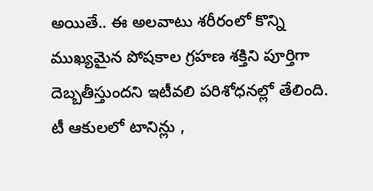అయితే.. ఈ అలవాటు శరీరంలో కొన్ని ముఖ్యమైన పోషకాల గ్రహణ శక్తిని పూర్తిగా దెబ్బతీస్తుందని ఇటీవలి పరిశోధనల్లో తేలింది. టీ ఆకులలో టానిన్లు ,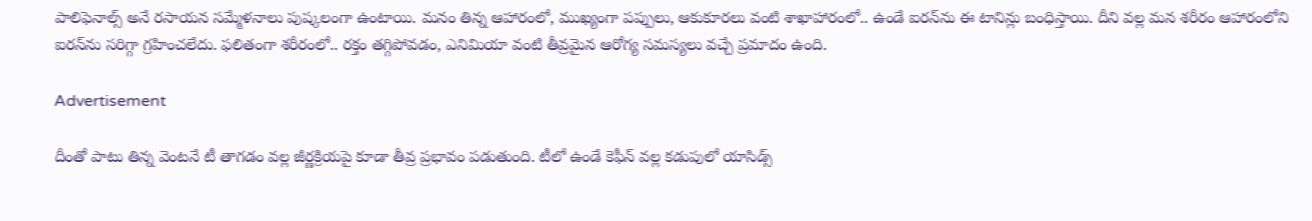పాలిఫెనాల్స్ అనే రసాయన సమ్మేళనాలు పుష్కలంగా ఉంటాయి. మనం తిన్న ఆహారంలో, ముఖ్యంగా పప్పులు, ఆకుకూరలు వంటి శాఖాహారంలో.. ఉండే ఐరన్‌ను ఈ టానిన్లు బంధిస్తాయి. దీని వల్ల మన శరీరం ఆహారంలోని ఐరన్‌ను సరిగ్గా గ్రహించలేదు. ఫలితంగా శరీరంలో.. రక్తం తగ్గిపోవడం, ఎనిమియా వంటి తీవ్రమైన ఆరోగ్య సమస్యలు వచ్చే ప్రమాదం ఉంది.

Advertisement

దీంతో పాటు తిన్న వెంటనే టీ తాగడం వల్ల జీర్ణక్రియపై కూడా తీవ్ర ప్రభావం పడుతుంది. టీలో ఉండే కెఫీన్ వల్ల కడుపులో యాసిడ్స్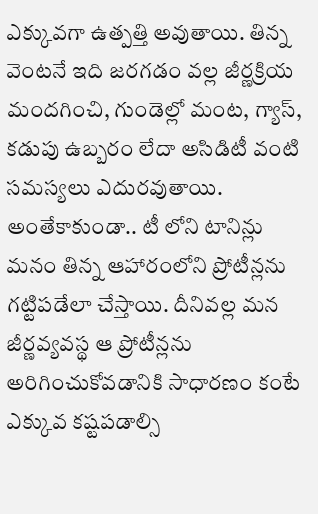ఎక్కువగా ఉత్పత్తి అవుతాయి. తిన్న వెంటనే ఇది జరగడం వల్ల జీర్ణక్రియ మందగించి, గుండెల్లో మంట, గ్యాస్, కడుపు ఉబ్బరం లేదా అసిడిటీ వంటి సమస్యలు ఎదురవుతాయి. అంతేకాకుండా.. టీ లోని టానిన్లు మనం తిన్న ఆహారంలోని ప్రోటీన్లను గట్టిపడేలా చేస్తాయి. దీనివల్ల మన జీర్ణవ్యవస్థ ఆ ప్రోటీన్లను అరిగించుకోవడానికి సాధారణం కంటే ఎక్కువ కష్టపడాల్సి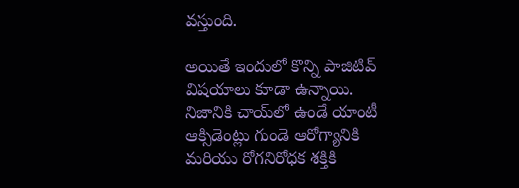వస్తుంది.

అయితే ఇందులో కొన్ని పాజిటివ్ విషయాలు కూడా ఉన్నాయి. నిజానికి చాయ్‌లో ఉండే యాంటీ ఆక్సిడెంట్లు గుండె ఆరోగ్యానికి మరియు రోగనిరోధక శక్తికి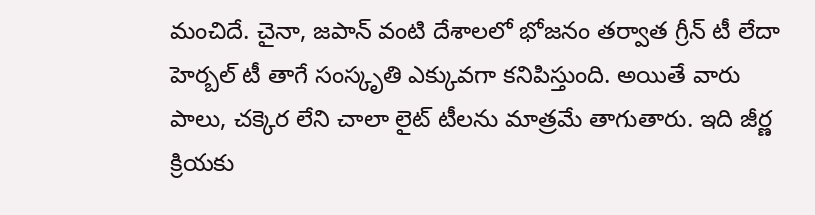మంచిదే. చైనా, జపాన్ వంటి దేశాలలో భోజనం తర్వాత గ్రీన్ టీ లేదా హెర్బల్ టీ తాగే సంస్కృతి ఎక్కువగా కనిపిస్తుంది. అయితే వారు పాలు, చక్కెర లేని చాలా లైట్ టీలను మాత్రమే తాగుతారు. ఇది జీర్ణ క్రియకు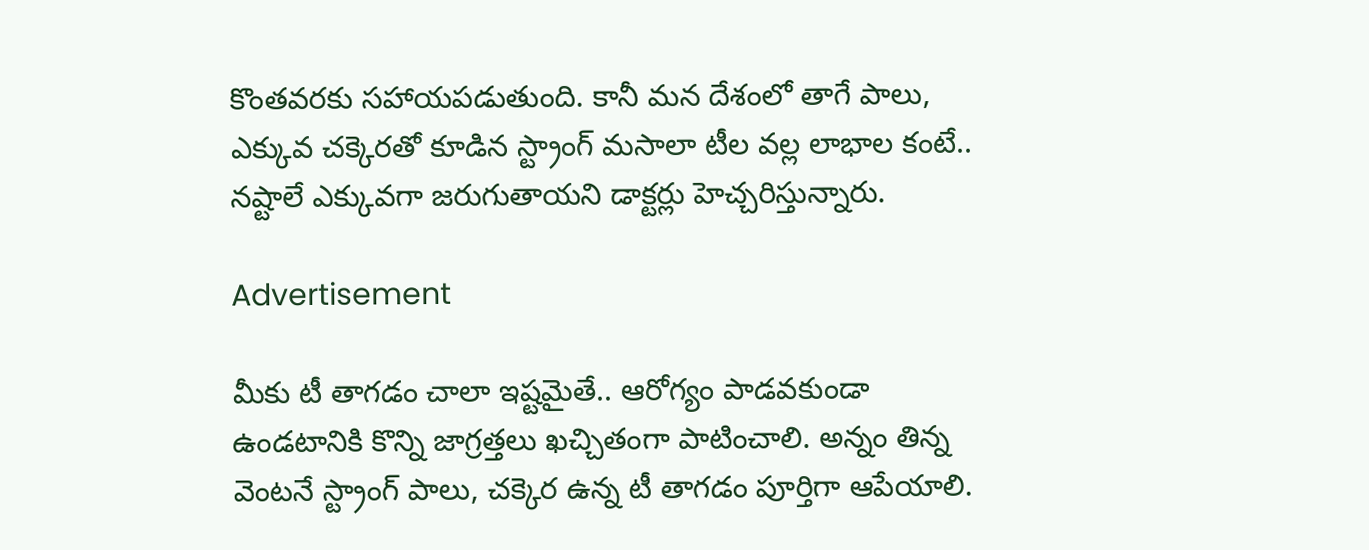కొంతవరకు సహాయపడుతుంది. కానీ మన దేశంలో తాగే పాలు, ఎక్కువ చక్కెరతో కూడిన స్ట్రాంగ్ మసాలా టీల వల్ల లాభాల కంటే.. నష్టాలే ఎక్కువగా జరుగుతాయని డాక్టర్లు హెచ్చరిస్తున్నారు.

Advertisement

మీకు టీ తాగడం చాలా ఇష్టమైతే.. ఆరోగ్యం పాడవకుండా ఉండటానికి కొన్ని జాగ్రత్తలు ఖచ్చితంగా పాటించాలి. అన్నం తిన్న వెంటనే స్ట్రాంగ్ పాలు, చక్కెర ఉన్న టీ తాగడం పూర్తిగా ఆపేయాలి.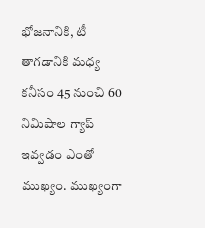భోజనానికి, టీ తాగడానికి మధ్య కనీసం 45 నుంచి 60 నిమిషాల గ్యాప్ ఇవ్వడం ఎంతో ముఖ్యం. ముఖ్యంగా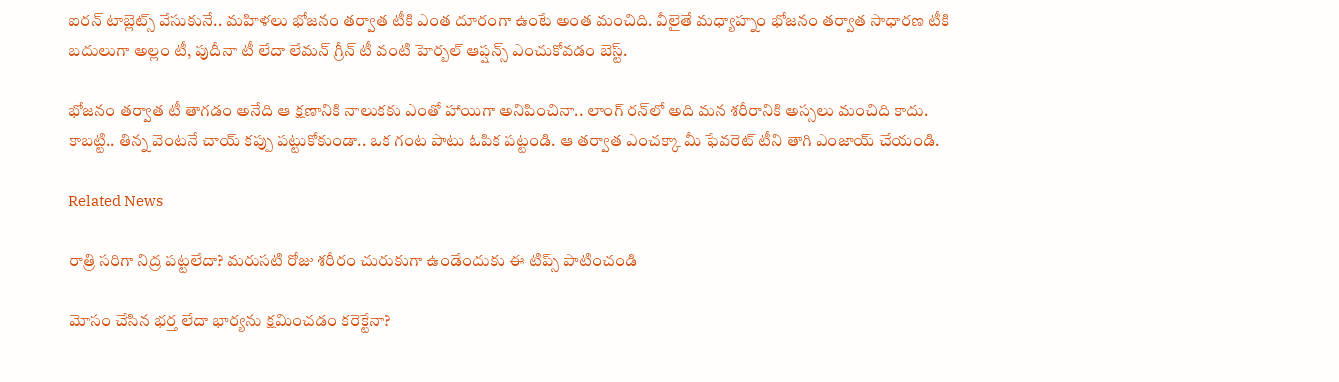ఐరన్ టాబ్లెట్స్ వేసుకునే.. మహిళలు భోజనం తర్వాత టీకి ఎంత దూరంగా ఉంటే అంత మంచిది. వీలైతే మధ్యాహ్నం భోజనం తర్వాత సాధారణ టీకి బదులుగా అల్లం టీ, పుదీనా టీ లేదా లేమన్ గ్రీన్ టీ వంటి హెర్బల్ ఆప్షన్స్ ఎంచుకోవడం బెస్ట్.

భోజనం తర్వాత టీ తాగడం అనేది ఆ క్షణానికి నాలుకకు ఎంతో హాయిగా అనిపించినా.. లాంగ్ రన్‌లో అది మన శరీరానికి అస్సలు మంచిది కాదు. కాబట్టి.. తిన్న వెంటనే చాయ్ కప్పు పట్టుకోకుండా.. ఒక గంట పాటు ఓపిక పట్టండి. ఆ తర్వాత ఎంచక్కా మీ ఫేవరెట్ టీని తాగి ఎంజాయ్ చేయండి.

Related News

రాత్రి సరిగా నిద్ర పట్టలేదా? మరుసటి రోజు శరీరం చురుకుగా ఉండేందుకు ఈ టిప్స్ పాటించండి

మోసం చేసిన భర్త లేదా భార్యను క్షమించడం కరెక్టేనా?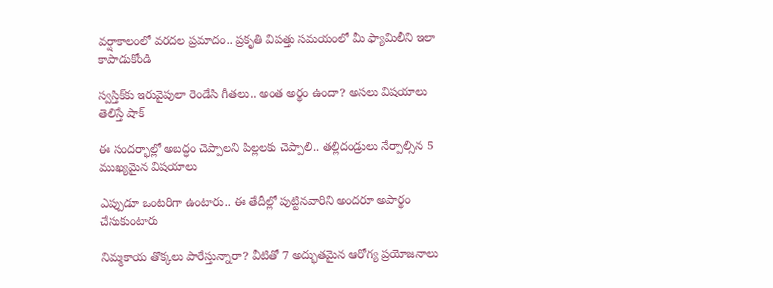వర్షాకాలంలో వరదల ప్రమాదం.. ప్రకృతి విపత్తు సమయంలో మీ ఫ్యామిలీని ఇలా కాపాడుకోండి

స్వస్తిక్‌కు ఇరువైపులా రెండేసి గీతలు.. అంత అర్థం ఉందా? అసలు విషయాలు తెలిస్తే షాక్

ఈ సందర్భాల్లో అబద్ధం చెప్పాలని పిల్లలకు చెప్పాలి.. తల్లిదండ్రులు నేర్పాల్సిన 5 ముఖ్యమైన విషయాలు

ఎప్పుడూ ఒంటరిగా ఉంటారు.. ఈ తేదీల్లో పుట్టినవారిని అందరూ అపార్థం చేసుకుంటారు

నిమ్మకాయ తొక్కలు పారేస్తున్నారా? వీటితో 7 అద్భుతమైన ఆరోగ్య ప్రయోజనాలు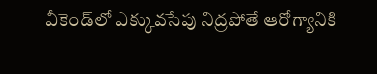వీకెండ్‌లో ఎక్కువసేపు నిద్రపోతే ఆరోగ్యానికి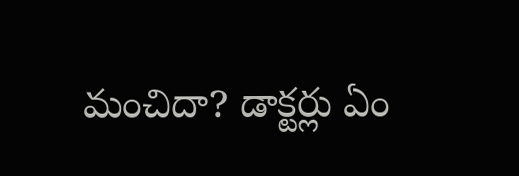మంచిదా? డాక్టర్లు ఏం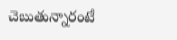చెబుతున్నారంటే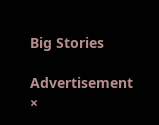Big Stories

Advertisement
×